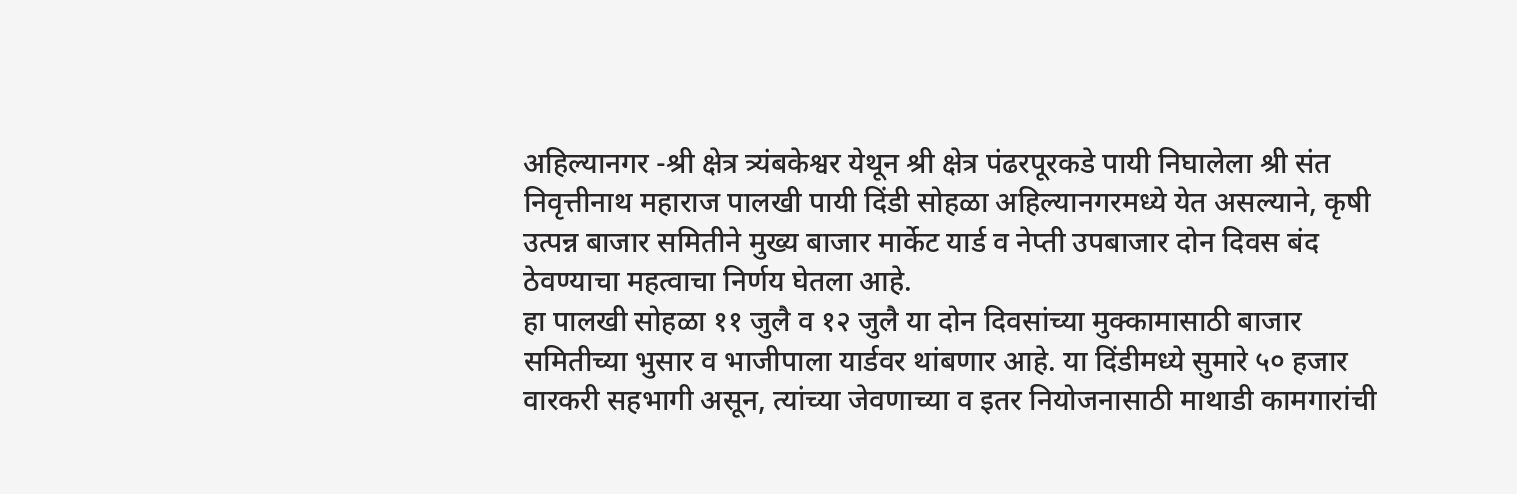अहिल्यानगर -श्री क्षेत्र त्र्यंबकेश्वर येथून श्री क्षेत्र पंढरपूरकडे पायी निघालेला श्री संत निवृत्तीनाथ महाराज पालखी पायी दिंडी सोहळा अहिल्यानगरमध्ये येत असल्याने, कृषी उत्पन्न बाजार समितीने मुख्य बाजार मार्केट यार्ड व नेप्ती उपबाजार दोन दिवस बंद ठेवण्याचा महत्वाचा निर्णय घेतला आहे.
हा पालखी सोहळा ११ जुलै व १२ जुलै या दोन दिवसांच्या मुक्कामासाठी बाजार समितीच्या भुसार व भाजीपाला यार्डवर थांबणार आहे. या दिंडीमध्ये सुमारे ५० हजार वारकरी सहभागी असून, त्यांच्या जेवणाच्या व इतर नियोजनासाठी माथाडी कामगारांची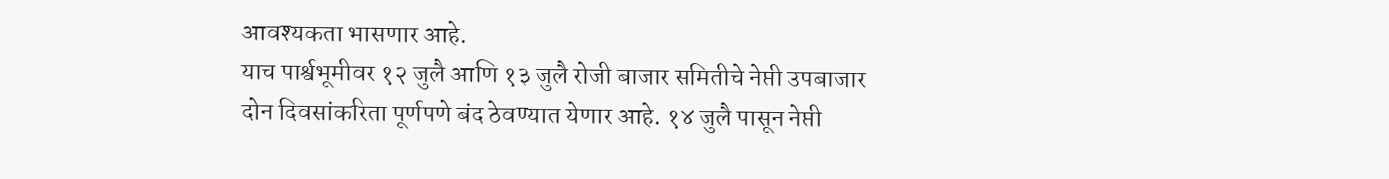आवश्यकता भासणार आहे.
याच पार्श्वभूमीवर १२ जुलै आणि १३ जुलै रोजी बाजार समितीचे नेप्ती उपबाजार दोन दिवसांकरिता पूर्णपणे बंद ठेवण्यात येणार आहे. १४ जुलै पासून नेप्ती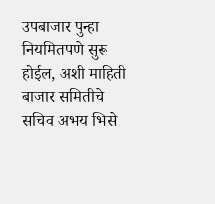उपबाजार पुन्हा नियमितपणे सुरू होईल, अशी माहिती बाजार समितीचे सचिव अभय भिसे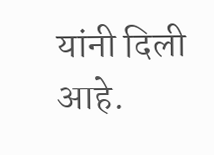यांनी दिली आहे.